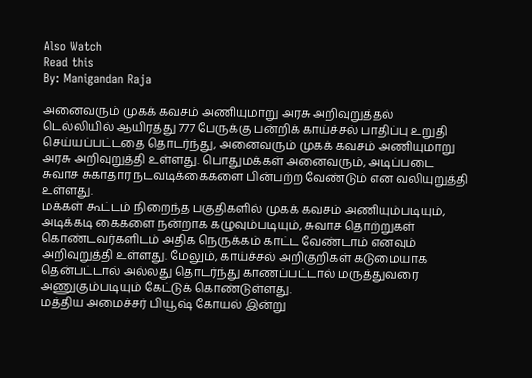Also Watch
Read this
By: Manigandan Raja

அனைவரும் முகக் கவசம் அணியுமாறு அரசு அறிவுறுத்தல்
டெல்லியில் ஆயிரத்து 777 பேருக்கு பன்றிக் காய்ச்சல் பாதிப்பு உறுதி செய்யப்பட்டதை தொடர்ந்து, அனைவரும் முகக் கவசம் அணியுமாறு அரசு அறிவுறுத்தி உள்ளது. பொதுமக்கள் அனைவரும், அடிப்படை சுவாச சுகாதார நடவடிக்கைகளை பின்பற்ற வேண்டும் என வலியுறுத்தி உள்ளது.
மக்கள் கூட்டம் நிறைந்த பகுதிகளில் முகக் கவசம் அணியும்படியும், அடிக்கடி கைகளை நன்றாக கழுவும்படியும், சுவாச தொற்றுகள் கொண்டவர்களிடம் அதிக நெருக்கம் காட்ட வேண்டாம் எனவும் அறிவுறுத்தி உள்ளது. மேலும், காய்ச்சல் அறிகுறிகள் கடுமையாக தென்பட்டால் அல்லது தொடர்ந்து காணப்பட்டால் மருத்துவரை அணுகும்படியும் கேட்டுக் கொண்டுள்ளது.
மத்திய அமைச்சர் பியூஷ் கோயல் இன்று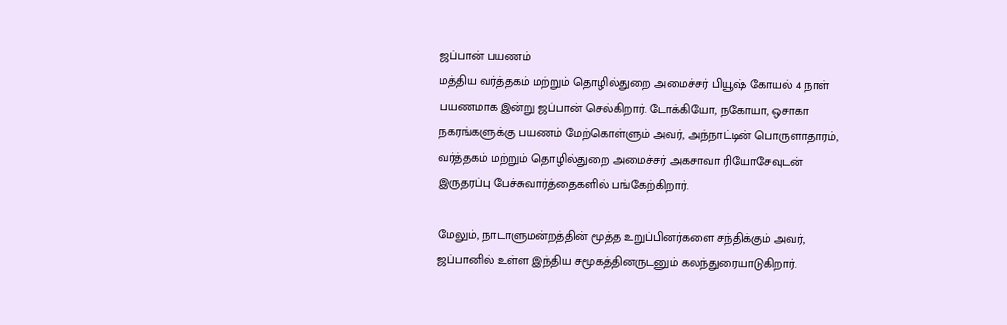ஜப்பான் பயணம்
மத்திய வர்த்தகம் மற்றும் தொழில்துறை அமைச்சர் பியூஷ் கோயல் 4 நாள் பயணமாக இன்று ஜப்பான் செல்கிறார். டோக்கியோ, நகோயா, ஒசாகா நகரங்களுக்கு பயணம் மேற்கொள்ளும் அவர், அந்நாட்டின் பொருளாதாரம், வர்த்தகம் மற்றும் தொழில்துறை அமைச்சர் அகசாவா ரியோசேவுடன் இருதரப்பு பேச்சுவார்த்தைகளில் பங்கேற்கிறார்.

மேலும், நாடாளுமன்றத்தின் மூத்த உறுப்பினர்களை சந்திக்கும் அவர், ஜப்பானில் உள்ள இந்திய சமூகத்தினருடனும் கலந்துரையாடுகிறார்.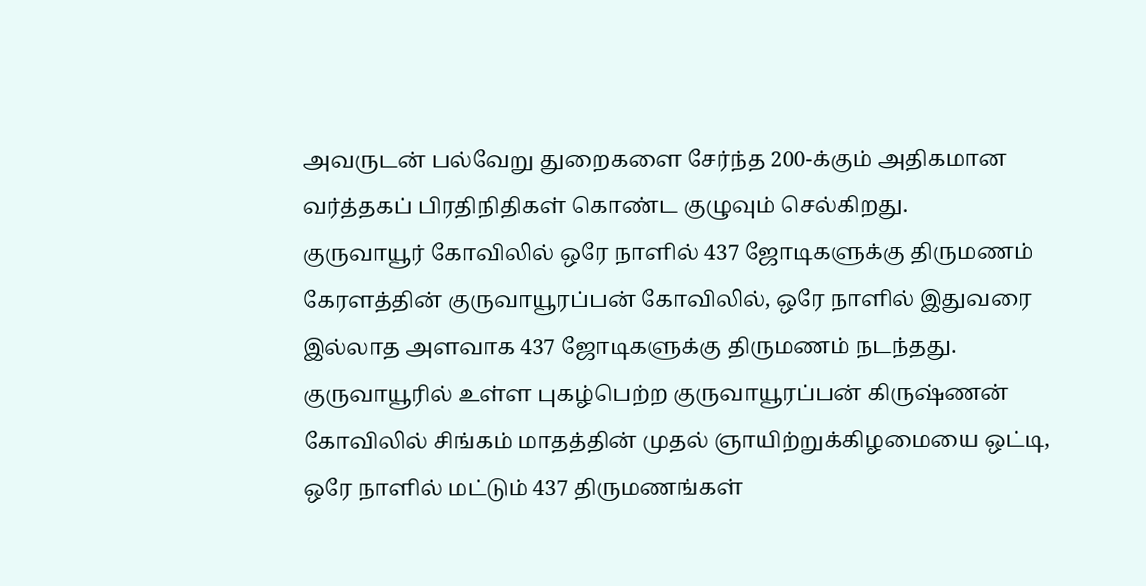அவருடன் பல்வேறு துறைகளை சேர்ந்த 200-க்கும் அதிகமான வர்த்தகப் பிரதிநிதிகள் கொண்ட குழுவும் செல்கிறது.
குருவாயூர் கோவிலில் ஒரே நாளில் 437 ஜோடிகளுக்கு திருமணம்
கேரளத்தின் குருவாயூரப்பன் கோவிலில், ஒரே நாளில் இதுவரை இல்லாத அளவாக 437 ஜோடிகளுக்கு திருமணம் நடந்தது. குருவாயூரில் உள்ள புகழ்பெற்ற குருவாயூரப்பன் கிருஷ்ணன் கோவிலில் சிங்கம் மாதத்தின் முதல் ஞாயிற்றுக்கிழமையை ஒட்டி, ஒரே நாளில் மட்டும் 437 திருமணங்கள்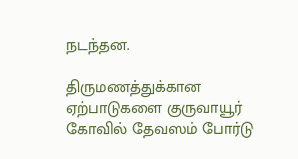நடந்தன.

திருமணத்துக்கான ஏற்பாடுகளை குருவாயூர் கோவில் தேவஸம் போர்டு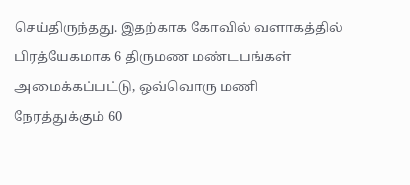செய்திருந்தது. இதற்காக கோவில் வளாகத்தில் பிரத்யேகமாக 6 திருமண மண்டபங்கள் அமைக்கப்பட்டு, ஒவ்வொரு மணி நேரத்துக்கும் 60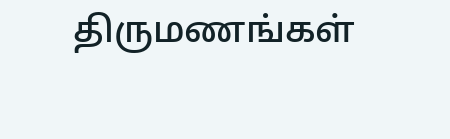திருமணங்கள்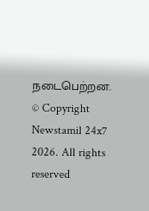நடைபெற்றன.
© Copyright Newstamil 24x7 2026. All rights reserved